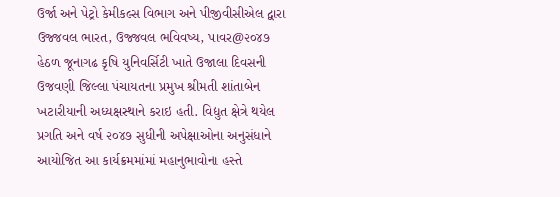ઉર્જા અને પેટ્રો કેમીકલ્સ વિભાગ અને પીજીવીસીએલ દ્વારા ઉજ્જવલ ભારત, ઉજ્જવલ ભવિવષ્ય, પાવર@૨૦૪૭ હેઠળ જૂનાગઢ કૃષિ યુનિવર્સિટી ખાતે ઉજાલા દિવસની ઉજવણી જિલ્લા પંચાયતના પ્રમુખ શ્રીમતી શાંતાબેન ખટારીયાની અધ્યક્ષસ્થાને કરાઇ હતી. વિદ્યુત ક્ષેત્રે થયેલ પ્રગતિ અને વર્ષ ૨૦૪૭ સુધીની અપેક્ષાઓના અનુસંધાને આયોજિત આ કાર્યક્રમમાંમાં મહાનુભાવોના હસ્તે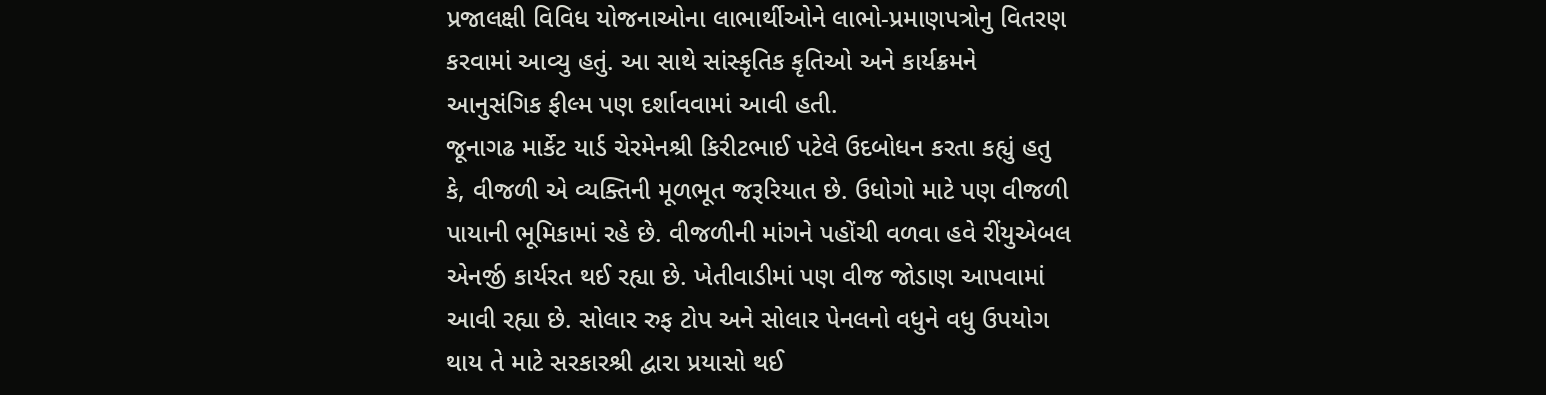પ્રજાલક્ષી વિવિધ યોજનાઓના લાભાર્થીઓને લાભો-પ્રમાણપત્રોનુ વિતરણ કરવામાં આવ્યુ હતું. આ સાથે સાંસ્કૃતિક કૃતિઓ અને કાર્યક્રમને આનુસંગિક ફીલ્મ પણ દર્શાવવામાં આવી હતી.
જૂનાગઢ માર્કેટ યાર્ડ ચેરમેનશ્રી કિરીટભાઈ પટેલે ઉદબોધન કરતા કહ્યું હતુ કે, વીજળી એ વ્યક્તિની મૂળભૂત જરૂરિયાત છે. ઉધોગો માટે પણ વીજળી પાયાની ભૂમિકામાં રહે છે. વીજળીની માંગને પહોંચી વળવા હવે રીંયુએબલ એનર્જી કાર્યરત થઈ રહ્યા છે. ખેતીવાડીમાં પણ વીજ જોડાણ આપવામાં આવી રહ્યા છે. સોલાર રુફ ટોપ અને સોલાર પેનલનો વધુને વધુ ઉપયોગ થાય તે માટે સરકારશ્રી દ્વારા પ્રયાસો થઈ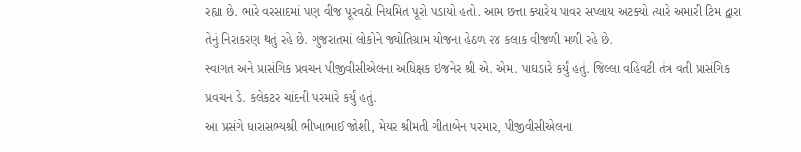રહ્યા છે. ભારે વરસાદમાં પણ વીજ પૂરવઠો નિયમિત પૂરો પડાયો હતો. આમ છત્તા ક્યારેય પાવર સપ્લાય અટક્યો ત્યારે અમારી ટિમ દ્વારા તેનું નિરાકરણ થતું રહે છે. ગુજરાતમાં લોકોને જ્યોતિગ્રામ યોજના હેઠળ ૨૪ કલાક વીજળી મળી રહે છે.
સ્વાગત અને પ્રાસંગિક પ્રવચન પીજીવીસીએલના અધિક્ષક ઇજનેર શ્રી એ. એમ. પાઘડારે કર્યું હતું. જિલ્લા વહિવટી તંત્ર વતી પ્રાસંગિક પ્રવચન ડે. કલેકટર ચાંદની પરમારે કર્યું હતું.
આ પ્રસંગે ધારાસભ્યશ્રી ભીખાભાઈ જોશી, મેયર શ્રીમતી ગીતાબેન પરમાર, પીજીવીસીએલના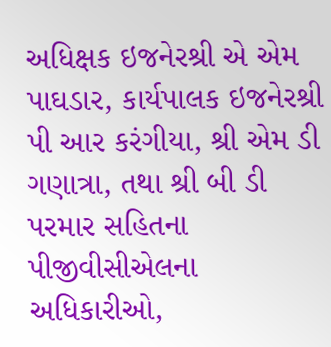અધિક્ષક ઇજનેરશ્રી એ એમ પાઘડાર, કાર્યપાલક ઇજનેરશ્રી પી આર કરંગીયા, શ્રી એમ ડી ગણાત્રા, તથા શ્રી બી ડી પરમાર સહિતના પીજીવીસીએલના અધિકારીઓ,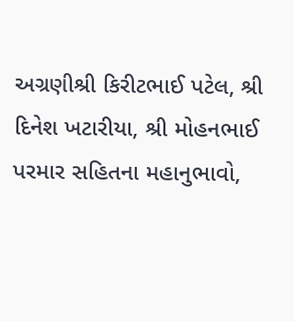અગ્રણીશ્રી કિરીટભાઈ પટેલ, શ્રી દિનેશ ખટારીયા, શ્રી મોહનભાઈ પરમાર સહિતના મહાનુભાવો,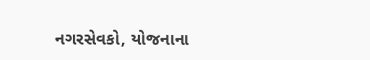નગરસેવકો, યોજનાના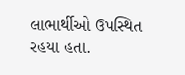લાભાર્થીઓ ઉપસ્થિત રહયા હતા.